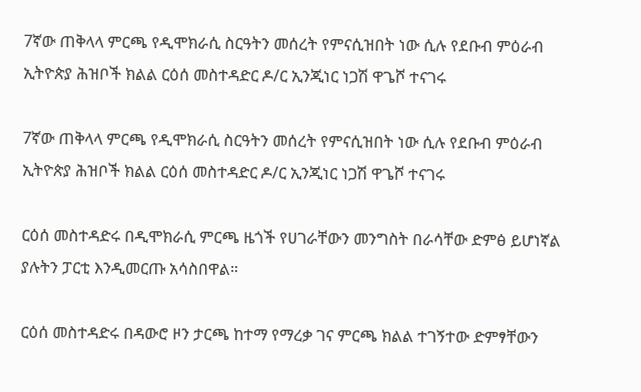7ኛው ጠቅላላ ምርጫ የዲሞክራሲ ስርዓትን መሰረት የምናሲዝበት ነው ሲሉ የደቡብ ምዕራብ ኢትዮጵያ ሕዝቦች ክልል ርዕሰ መስተዳድር ዶ/ር ኢንጂነር ነጋሽ ዋጌሾ ተናገሩ

7ኛው ጠቅላላ ምርጫ የዲሞክራሲ ስርዓትን መሰረት የምናሲዝበት ነው ሲሉ የደቡብ ምዕራብ ኢትዮጵያ ሕዝቦች ክልል ርዕሰ መስተዳድር ዶ/ር ኢንጂነር ነጋሽ ዋጌሾ ተናገሩ

ርዕሰ መስተዳድሩ በዲሞክራሲ ምርጫ ዜጎች የሀገራቸውን መንግስት በራሳቸው ድምፅ ይሆነኛል ያሉትን ፓርቲ እንዲመርጡ አሳስበዋል።

ርዕሰ መስተዳድሩ በዳውሮ ዞን ታርጫ ከተማ የማረቃ ገና ምርጫ ክልል ተገኝተው ድምፃቸውን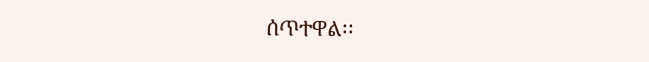ሰጥተዋል፡፡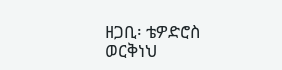ዘጋቢ፡ ቴዎድሮስ ወርቅነህ